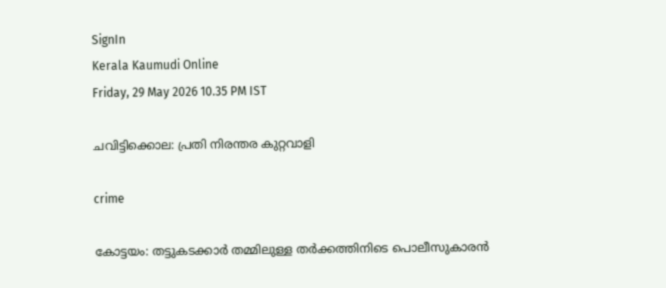SignIn
Kerala Kaumudi Online
Friday, 29 May 2026 10.35 PM IST

ചവിട്ടിക്കൊല: പ്രതി നിരന്തര കുറ്റവാളി

crime

കോട്ടയം: തട്ടുകടക്കാർ തമ്മിലുള്ള തർക്കത്തിനിടെ പൊലീസുകാരൻ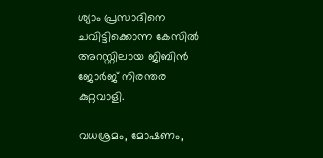ശ്യാം പ്രസാദിനെ ചവിട്ടിക്കൊന്ന കേസിൽ അറസ്റ്റിലായ ജിബിൻ ജോർജ് നിരന്തര കുറ്റവാളി.

വധശ്രമം, മോഷണം,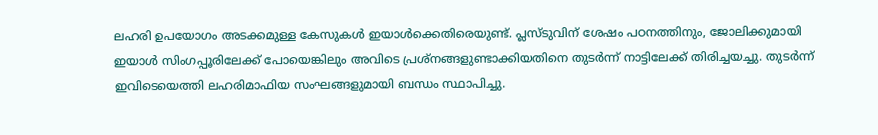ലഹരി ഉപയോഗം അടക്കമുള്ള കേസുകൾ ഇയാൾക്കെതിരെയുണ്ട്. പ്ലസ്ടുവിന് ശേഷം പഠനത്തിനും, ജോലിക്കുമായി ഇയാൾ സിംഗപ്പൂരിലേക്ക് പോയെങ്കിലും അവിടെ പ്രശ്നങ്ങളുണ്ടാക്കിയതിനെ തുടർന്ന് നാട്ടിലേക്ക് തിരിച്ചയച്ചു. തുടർന്ന് ഇവിടെയെത്തി ലഹരിമാഫിയ സംഘങ്ങളുമായി ബന്ധം സ്ഥാപിച്ചു.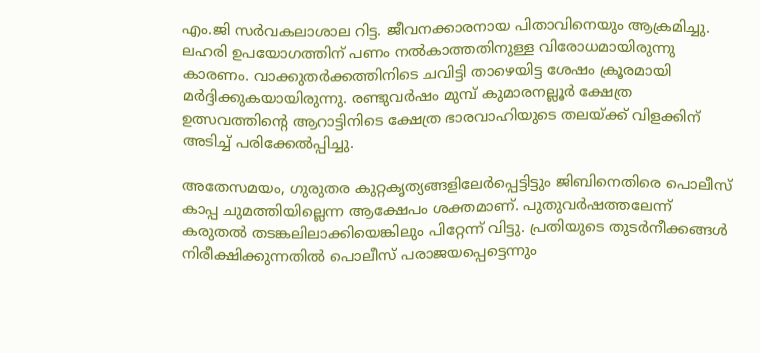എം.ജി സർവകലാശാല റിട്ട. ജീവനക്കാരനായ പിതാവിനെയും ആക്രമിച്ചു. ലഹരി ഉപയോഗത്തിന് പണം നൽകാത്തതിനുള്ള വിരോധമായിരുന്നു കാരണം. വാക്കുതർക്കത്തിനിടെ ചവിട്ടി താഴെയിട്ട ശേഷം ക്രൂരമായി മർദ്ദിക്കുകയായിരുന്നു. രണ്ടുവർഷം മുമ്പ് കുമാരനല്ലൂർ ക്ഷേത്ര ഉത്സവത്തിന്റെ ആറാട്ടിനിടെ ക്ഷേത്ര ഭാരവാഹിയുടെ തലയ്ക്ക് വിളക്കിന് അടിച്ച് പരിക്കേൽപ്പിച്ചു.

അതേസമയം, ഗുരുതര കുറ്റകൃത്യങ്ങളിലേർപ്പെട്ടിട്ടും ജിബിനെതിരെ പൊലീസ് കാപ്പ ചുമത്തിയില്ലെന്ന ആക്ഷേപം ശക്തമാണ്. പുതുവർഷത്തലേന്ന് കരുതൽ തടങ്കലിലാക്കിയെങ്കിലും പിറ്റേന്ന് വിട്ടു. പ്രതിയുടെ തുടർനീക്കങ്ങൾ നിരീക്ഷിക്കുന്നതിൽ പൊലീസ് പരാജയപ്പെട്ടെന്നും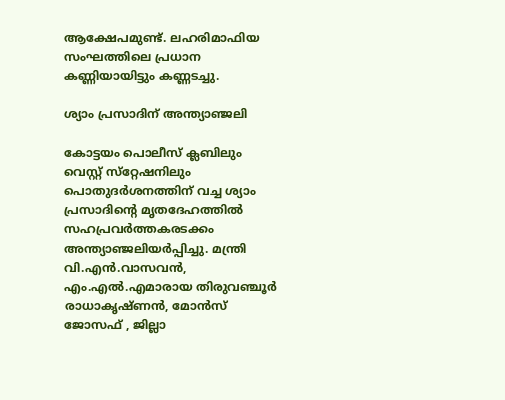ആക്ഷേപമുണ്ട്. ലഹരിമാഫിയ സംഘത്തിലെ പ്രധാന കണ്ണിയായിട്ടും കണ്ണടച്ചു.

ശ്യാം പ്രസാദിന് അന്ത്യാഞ്ജലി

കോട്ടയം പൊലീസ് ക്ലബിലും വെസ്റ്റ് സ്‌റ്റേഷനിലും പൊതുദർശനത്തിന് വച്ച ശ്യാം പ്രസാദിന്റെ മൃതദേഹത്തിൽ സഹപ്രവർത്തകരടക്കം അന്ത്യാഞ്ജലിയർപ്പിച്ചു. മന്ത്രി വി.എൻ.വാസവൻ, എം.എൽ.എമാരായ തിരുവഞ്ചൂർ രാധാകൃഷ്ണൻ, മോൻസ് ജോസഫ് , ജില്ലാ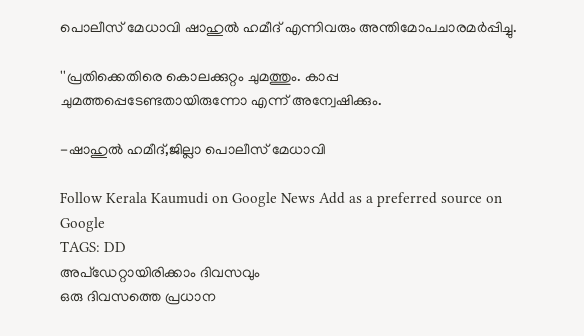പൊലീസ് മേധാവി ഷാഹുൽ ഹമീദ് എന്നിവരും അന്തിമോപചാരമർപ്പിച്ചു.

''പ്രതിക്കെതിരെ കൊലക്കുറ്റം ചുമത്തും. കാപ്പ ചുമത്തപ്പെടേണ്ടതായിരുന്നോ എന്ന് അന്വേഷിക്കും.

-ഷാഹുൽ ഹമീദ്,ജില്ലാ പൊലീസ് മേധാവി

Follow Kerala Kaumudi on Google News Add as a preferred source on Google
TAGS: DD
അപ്ഡേറ്റായിരിക്കാം ദിവസവും
ഒരു ദിവസത്തെ പ്രധാന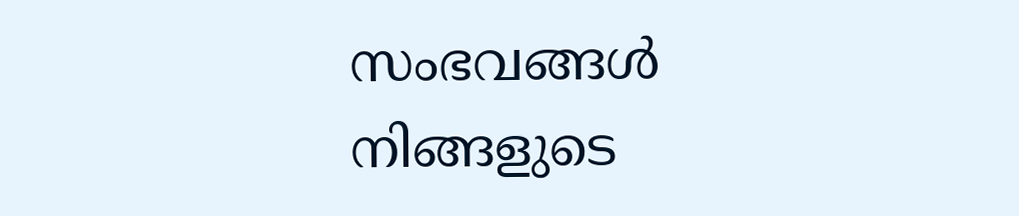സംഭവങ്ങൾ നിങ്ങളുടെ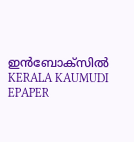ഇൻബോക്സിൽ
KERALA KAUMUDI EPAPER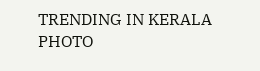TRENDING IN KERALA
PHOTO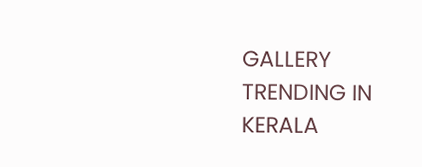GALLERY
TRENDING IN KERALA